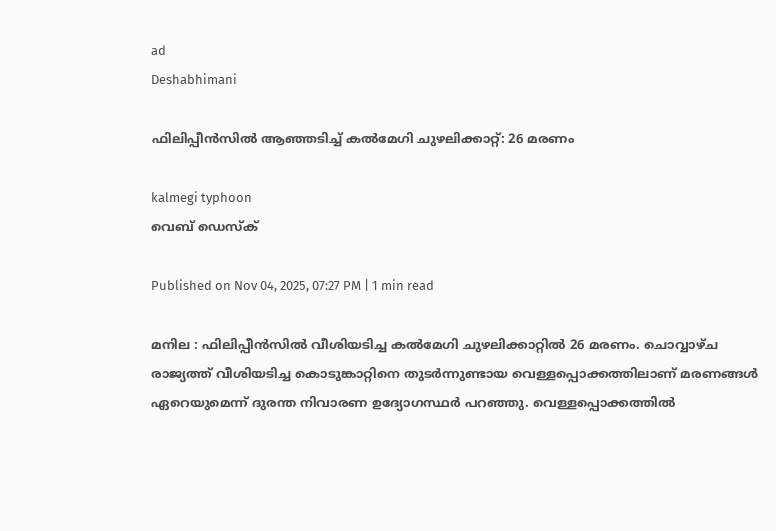ad
Deshabhimani

ഫിലിപ്പീൻസിൽ ആഞ്ഞടിച്ച് കൽമേഗി ചുഴലിക്കാറ്റ്: 26 മരണം

kalmegi typhoon
വെബ് ഡെസ്ക്

Published on Nov 04, 2025, 07:27 PM | 1 min read

മനില : ഫിലിപ്പീൻസിൽ വീശിയടിച്ച കൽമേഗി ചുഴലിക്കാറ്റിൽ 26 മരണം. ചൊവ്വാഴ്ച രാജ്യത്ത് വീശിയടിച്ച കൊടുങ്കാറ്റിനെ തുടർന്നുണ്ടായ വെള്ളപ്പൊക്കത്തിലാണ് മരണങ്ങൾ ഏറെയുമെന്ന് ദുരന്ത നിവാരണ ഉദ്യോഗസ്ഥർ പറഞ്ഞു. വെള്ളപ്പൊക്കത്തിൽ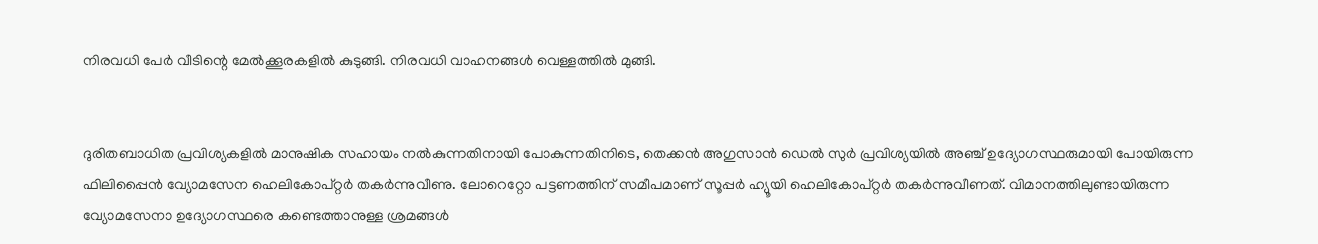നിരവധി പേർ വീടിന്റെ മേൽക്കൂരകളിൽ കുടുങ്ങി. നിരവധി വാഹനങ്ങൾ വെള്ളത്തിൽ മുങ്ങി.


ദുരിതബാധിത പ്രവിശ്യകളിൽ മാനുഷിക സഹായം നൽകുന്നതിനായി പോകുന്നതിനിടെ, തെക്കൻ അഗുസാൻ ഡെൽ സുർ പ്രവിശ്യയിൽ അഞ്ച് ഉദ്യോഗസ്ഥരുമായി പോയിരുന്ന ഫിലിപ്പൈൻ വ്യോമസേന ഹെലികോപ്റ്റർ തകർന്നുവീണു. ലോറെറ്റോ പട്ടണത്തിന് സമീപമാണ് സൂപ്പർ ഹ്യൂയി ഹെലികോപ്റ്റർ തകർന്നുവീണത്. വിമാനത്തിലുണ്ടായിരുന്ന വ്യോമസേനാ ഉദ്യോഗസ്ഥരെ കണ്ടെത്താനുള്ള ശ്രമങ്ങൾ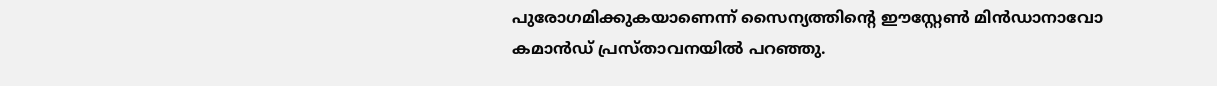പുരോഗമിക്കുകയാണെന്ന് സൈന്യത്തിന്റെ ഈസ്റ്റേൺ മിൻഡാനാവോ കമാൻഡ് പ്രസ്താവനയിൽ പറഞ്ഞു.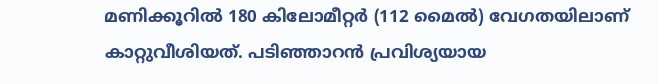മണിക്കൂറിൽ 180 കിലോമീറ്റർ (112 മൈൽ) വേഗതയിലാണ് കാറ്റുവീശിയത്. പടിഞ്ഞാറൻ പ്രവിശ്യയായ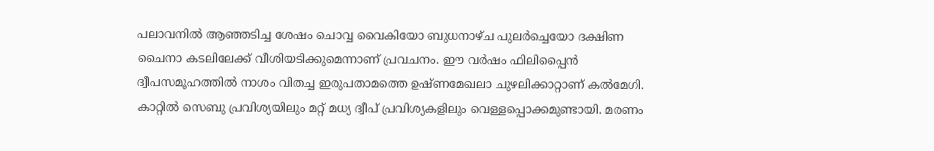പലാവനിൽ ആഞ്ഞടിച്ച ശേഷം ചൊവ്വ വൈകിയോ ബുധനാഴ്ച പുലർച്ചെയോ ദക്ഷിണ ചൈനാ കടലിലേക്ക് വീശിയടിക്കുമെന്നാണ് പ്രവചനം. ഈ വർഷം ഫിലിപ്പൈൻ ദ്വീപസമൂഹത്തിൽ നാശം വിതച്ച ഇരുപതാമത്തെ ഉഷ്ണമേഖലാ ചുഴലിക്കാറ്റാണ് കൽമേഗി. കാറ്റിൽ സെബു പ്രവിശ്യയിലും മറ്റ് മധ്യ ദ്വീപ് പ്രവിശ്യകളിലും വെള്ളപ്പൊക്കമുണ്ടായി. മരണം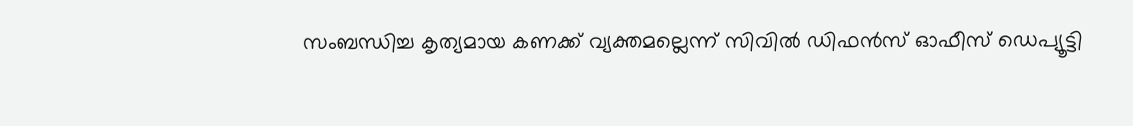സംബന്ധിച്ച കൃത്യമായ കണക്ക് വ്യക്തമല്ലെന്ന് സിവിൽ ഡിഫൻസ് ഓഫീസ് ഡെപ്യൂട്ടി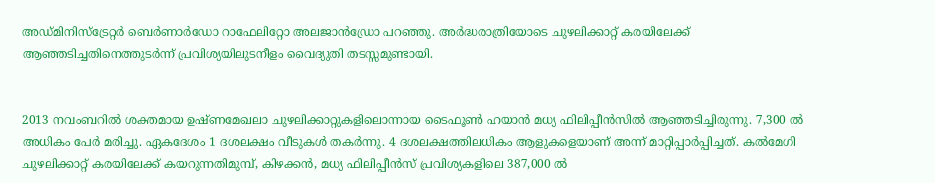അഡ്മിനിസ്ട്രേറ്റർ ബെർണാർഡോ റാഫേലിറ്റോ അലജാൻഡ്രോ പറഞ്ഞു. അർദ്ധരാത്രിയോടെ ചുഴലിക്കാറ്റ് കരയിലേക്ക് ആഞ്ഞടിച്ചതിനെത്തുടർന്ന് പ്രവിശ്യയിലുടനീളം വൈദ്യുതി തടസ്സമുണ്ടായി.


2013 നവംബറിൽ ശക്തമായ ഉഷ്ണമേഖലാ ചുഴലിക്കാറ്റുകളിലൊന്നായ ടൈഫൂൺ ഹയാൻ മധ്യ ഫിലിപ്പീൻസിൽ ആഞ്ഞടിച്ചിരുന്നു. 7,300 ൽ അധികം പേർ മരിച്ചു. ഏകദേശം 1 ദശലക്ഷം വീടുകൾ തകർന്നു. 4 ദശലക്ഷത്തിലധികം ആളുകളെയാണ് അന്ന് മാറ്റിപ്പാർപ്പിച്ചത്. കൽമേഗി ചുഴലിക്കാറ്റ് കരയിലേക്ക് കയറുന്നതിമുമ്പ്, കിഴക്കൻ, മധ്യ ഫിലിപ്പീൻസ് പ്രവിശ്യകളിലെ 387,000 ൽ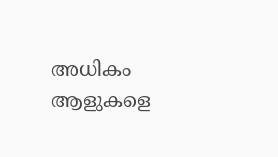അധികം ആളുകളെ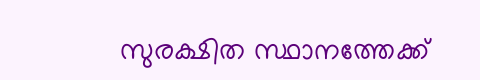സുരക്ഷിത സ്ഥാനത്തേക്ക്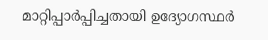മാറ്റിപ്പാർപ്പിച്ചതായി ഉദ്യോഗസ്ഥർ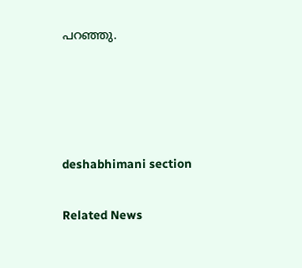പറഞ്ഞു.




deshabhimani section

Related News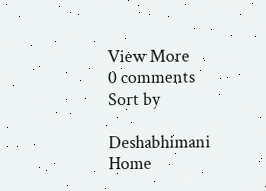View More
0 comments
Sort by

Deshabhimani
Home